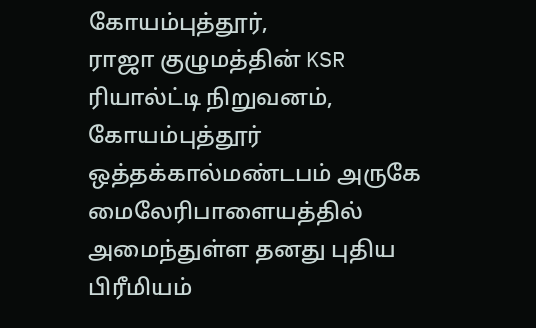கோயம்புத்தூர்,
ராஜா குழுமத்தின் KSR ரியால்ட்டி நிறுவனம், கோயம்புத்தூர் ஒத்தக்கால்மண்டபம் அருகே மைலேரிபாளையத்தில் அமைந்துள்ள தனது புதிய பிரீமியம்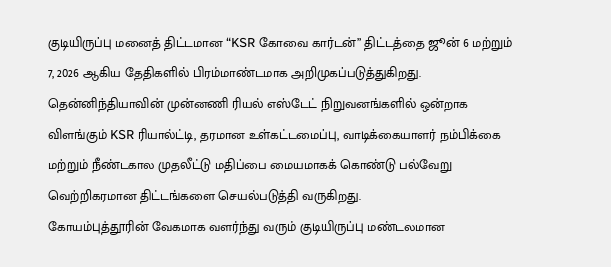குடியிருப்பு மனைத் திட்டமான “KSR கோவை கார்டன்” திட்டத்தை ஜூன் 6 மற்றும் 7, 2026 ஆகிய தேதிகளில் பிரம்மாண்டமாக அறிமுகப்படுத்துகிறது.
தென்னிந்தியாவின் முன்னணி ரியல் எஸ்டேட் நிறுவனங்களில் ஒன்றாக விளங்கும் KSR ரியால்ட்டி, தரமான உள்கட்டமைப்பு, வாடிக்கையாளர் நம்பிக்கை மற்றும் நீண்டகால முதலீட்டு மதிப்பை மையமாகக் கொண்டு பல்வேறு வெற்றிகரமான திட்டங்களை செயல்படுத்தி வருகிறது.
கோயம்புத்தூரின் வேகமாக வளர்ந்து வரும் குடியிருப்பு மண்டலமான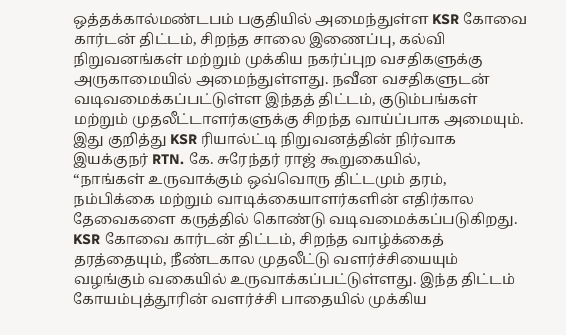ஒத்தக்கால்மண்டபம் பகுதியில் அமைந்துள்ள KSR கோவை கார்டன் திட்டம், சிறந்த சாலை இணைப்பு, கல்வி நிறுவனங்கள் மற்றும் முக்கிய நகர்ப்புற வசதிகளுக்கு அருகாமையில் அமைந்துள்ளது. நவீன வசதிகளுடன் வடிவமைக்கப்பட்டுள்ள இந்தத் திட்டம், குடும்பங்கள் மற்றும் முதலீட்டாளர்களுக்கு சிறந்த வாய்ப்பாக அமையும்.
இது குறித்து KSR ரியால்ட்டி நிறுவனத்தின் நிர்வாக இயக்குநர் RTN. கே. சுரேந்தர் ராஜ் கூறுகையில்,
“நாங்கள் உருவாக்கும் ஒவ்வொரு திட்டமும் தரம், நம்பிக்கை மற்றும் வாடிக்கையாளர்களின் எதிர்கால தேவைகளை கருத்தில் கொண்டு வடிவமைக்கப்படுகிறது. KSR கோவை கார்டன் திட்டம், சிறந்த வாழ்க்கைத் தரத்தையும், நீண்டகால முதலீட்டு வளர்ச்சியையும் வழங்கும் வகையில் உருவாக்கப்பட்டுள்ளது. இந்த திட்டம் கோயம்புத்தூரின் வளர்ச்சி பாதையில் முக்கிய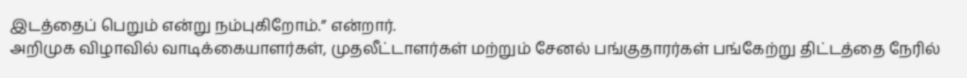இடத்தைப் பெறும் என்று நம்புகிறோம்.” என்றார்.
அறிமுக விழாவில் வாடிக்கையாளர்கள், முதலீட்டாளர்கள் மற்றும் சேனல் பங்குதாரர்கள் பங்கேற்று திட்டத்தை நேரில்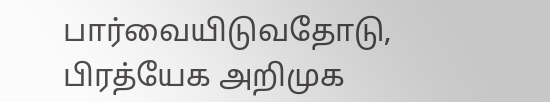பார்வையிடுவதோடு, பிரத்யேக அறிமுக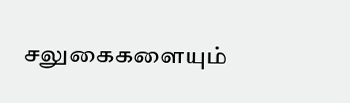சலுகைகளையும்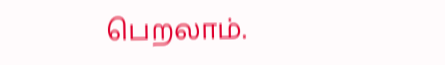பெறலாம்.